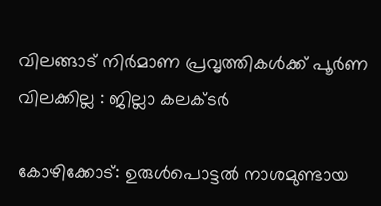വിലങ്ങാട് നിര്‍മാണ പ്രവൃത്തികള്‍ക്ക് പൂര്‍ണ വിലക്കില്ല : ജില്ലാ കലക്ടര്‍

കോഴിക്കോട്: ഉരുള്‍പൊട്ടല്‍ നാശമുണ്ടായ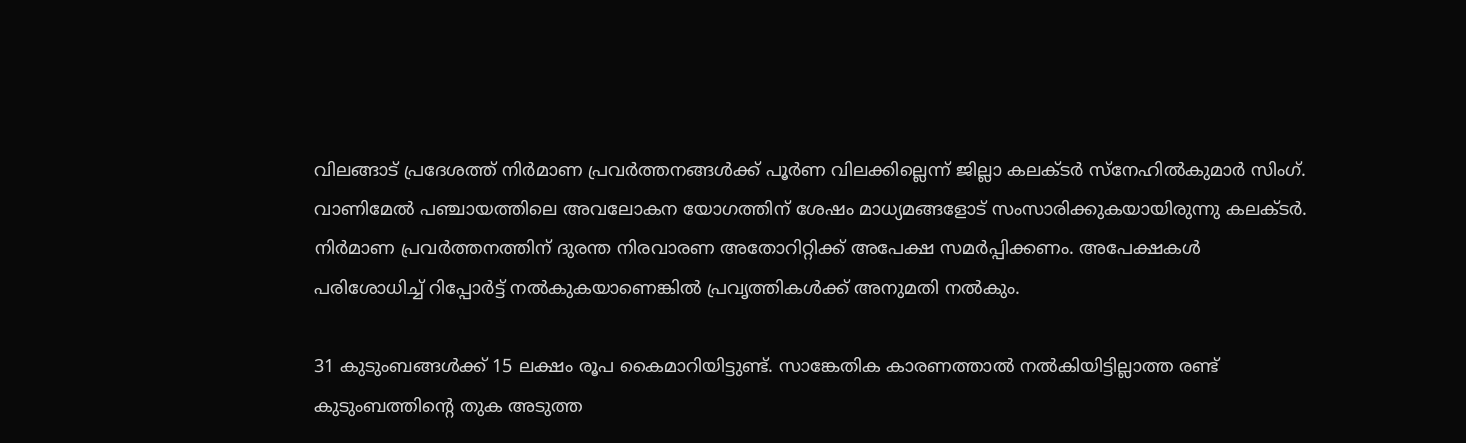വിലങ്ങാട് പ്രദേശത്ത് നിര്‍മാണ പ്രവര്‍ത്തനങ്ങള്‍ക്ക് പൂര്‍ണ വിലക്കില്ലെന്ന് ജില്ലാ കലക്ടര്‍ സ്‌നേഹില്‍കുമാര്‍ സിംഗ്. വാണിമേല്‍ പഞ്ചായത്തിലെ അവലോകന യോഗത്തിന് ശേഷം മാധ്യമങ്ങളോട് സംസാരിക്കുകയായിരുന്നു കലക്ടര്‍. നിര്‍മാണ പ്രവര്‍ത്തനത്തിന് ദുരന്ത നിരവാരണ അതോറിറ്റിക്ക് അപേക്ഷ സമര്‍പ്പിക്കണം. അപേക്ഷകള്‍ പരിശോധിച്ച് റിപ്പോര്‍ട്ട് നല്‍കുകയാണെങ്കില്‍ പ്രവൃത്തികള്‍ക്ക് അനുമതി നല്‍കും.

31 കുടുംബങ്ങള്‍ക്ക് 15 ലക്ഷം രൂപ കൈമാറിയിട്ടുണ്ട്. സാങ്കേതിക കാരണത്താല്‍ നല്‍കിയിട്ടില്ലാത്ത രണ്ട് കുടുംബത്തിന്റെ തുക അടുത്ത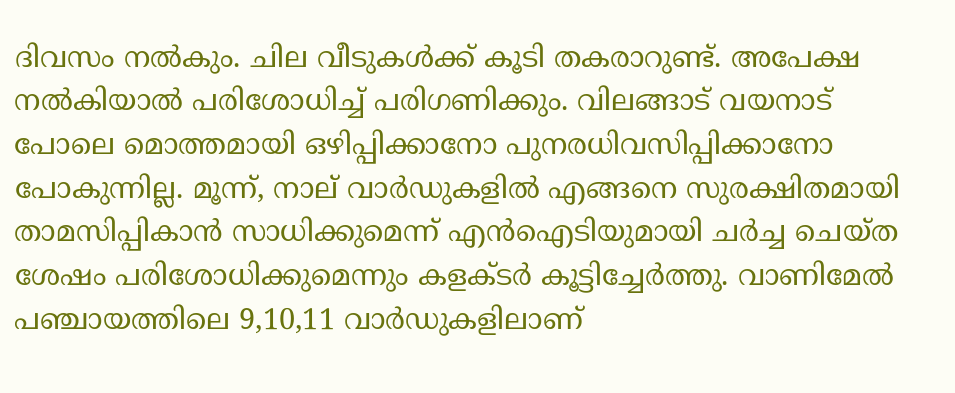ദിവസം നല്‍കും. ചില വീടുകള്‍ക്ക് കൂടി തകരാറുണ്ട്. അപേക്ഷ നല്‍കിയാല്‍ പരിശോധിച്ച് പരിഗണിക്കും. വിലങ്ങാട് വയനാട് പോലെ മൊത്തമായി ഒഴിപ്പിക്കാനോ പുനരധിവസിപ്പിക്കാനോ പോകുന്നില്ല. മൂന്ന്, നാല് വാര്‍ഡുകളില്‍ എങ്ങനെ സുരക്ഷിതമായി താമസിപ്പികാന്‍ സാധിക്കുമെന്ന് എന്‍ഐടിയുമായി ചര്‍ച്ച ചെയ്ത ശേഷം പരിശോധിക്കുമെന്നും കളക്ടര്‍ കൂട്ടിച്ചേര്‍ത്തു. വാണിമേല്‍ പഞ്ചായത്തിലെ 9,10,11 വാര്‍ഡുകളിലാണ്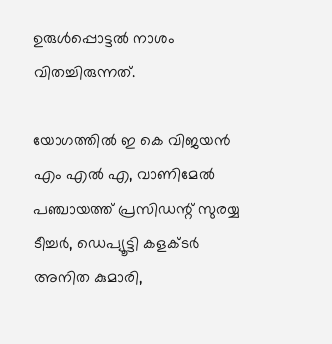ഉരുള്‍പ്പൊട്ടല്‍ നാശം വിതച്ചിരുന്നത്.

യോഗത്തില്‍ ഇ കെ വിജയന്‍ എം എല്‍ എ, വാണിമേല്‍ പഞ്ചായത്ത് പ്രസിഡന്റ് സുരയ്യ ടീച്ചര്‍, ഡെപ്യൂട്ടി കളക്ടര്‍ അനിത കുമാരി,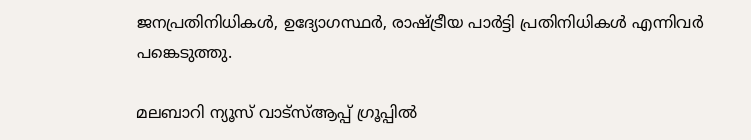ജനപ്രതിനിധികള്‍, ഉദ്യോഗസ്ഥര്‍, രാഷ്ട്രീയ പാര്‍ട്ടി പ്രതിനിധികള്‍ എന്നിവര്‍ പങ്കെടുത്തു.

മലബാറി ന്യൂസ് വാട്‌സ്ആപ്പ് ഗ്രൂപ്പില്‍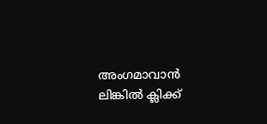അംഗമാവാന്‍
ലിങ്കില്‍ ക്ലിക്ക്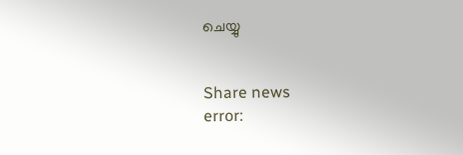ചെയ്യു


Share news
error: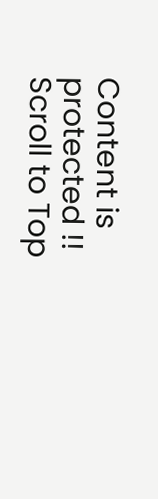Content is protected !!
Scroll to Top